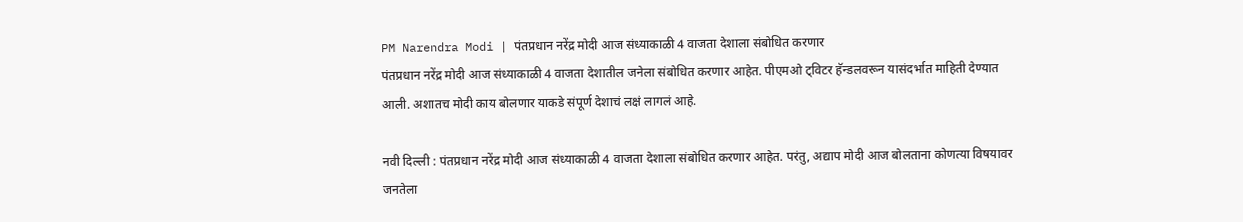PM Narendra Modi | पंतप्रधान नरेंद्र मोदी आज संध्याकाळी 4 वाजता देशाला संबोधित करणार
पंतप्रधान नरेंद्र मोदी आज संध्याकाळी 4 वाजता देशातील जनेला संबोधित करणार आहेत. पीएमओ ट्विटर हॅन्डलवरून यासंदर्भात माहिती देण्यात आली. अशातच मोदी काय बोलणार याकडे संपूर्ण देशाचं लक्षं लागलं आहे.

नवी दिल्ली : पंतप्रधान नरेंद्र मोदी आज संध्याकाळी 4 वाजता देशाला संबोधित करणार आहेत. परंतु, अद्याप मोदी आज बोलताना कोणत्या विषयावर जनतेला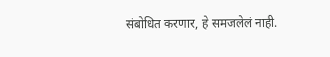संबोधित करणार, हे समजलेलं नाही.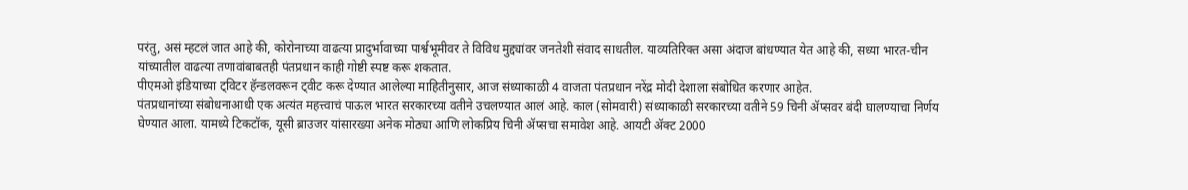परंतु, असं म्हटलं जात आहे की, कोरोनाच्या वाढत्या प्रादुर्भावाच्या पार्श्वभूमीवर ते विविध मुद्द्यांवर जनतेशी संवाद साधतील. याव्यतिरिक्त असा अंदाज बांधण्यात येत आहे की, सध्या भारत-चीन यांच्यातील वाढत्या तणावांबाबतही पंतप्रधान काही गोष्टी स्पष्ट करू शकतात.
पीएमओ इंडियाच्या ट्विटर हॅन्डलवरून ट्वीट करू देण्यात आलेल्या माहितीनुसार, आज संध्याकाळी 4 वाजता पंतप्रधान नरेंद्र मोदी देशाला संबोधित करणार आहेत.
पंतप्रधानांच्या संबोधनाआधी एक अत्यंत महत्त्वाचं पाऊल भारत सरकारच्या वतीने उचलण्यात आलं आहे. काल (सोमवारी) संध्याकाळी सरकारच्या वतीने 59 चिनी ॲप्सवर बंदी घालण्याचा निर्णय घेण्यात आला. यामध्ये टिकटॉक, यूसी ब्राउजर यांसारख्या अनेक मोठ्या आणि लोकप्रिय चिनी ॲप्सचा समावेश आहे. आयटी ॲक्ट 2000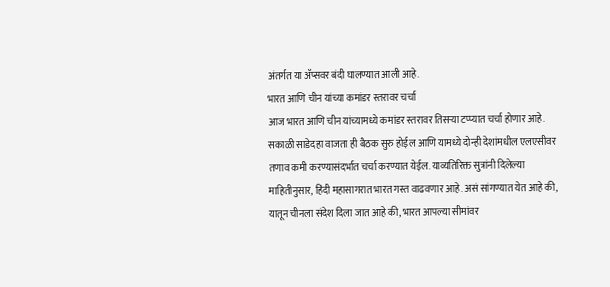अंतर्गत या ॲप्सवर बंदी घालण्यात आली आहे.
भारत आणि चीन यांच्या कमांडर स्तरावर चर्चा
आज भारत आणि चीन यांच्यामध्ये कमांडर स्तरावर तिसऱ्या टप्प्यात चर्चा होणार आहे. सकाळी साडेदहा वाजता ही बैठक सुरु होईल आणि यामध्ये दोन्ही देशांमधील एलएसीवर तणाव कमी करण्यासंदर्भात चर्चा करण्यात येईल. याव्यतिरिक्त सुत्रांनी दिलेल्या माहितीनुसार, हिंदी महासागरात भारत गस्त वाढवणार आहे. असं सांगण्यात येत आहे की, यातून चीनला संदेश दिला जात आहे की, भारत आपल्या सीमांवर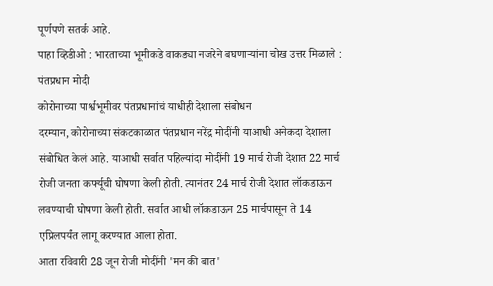पूर्णपणे सतर्क आहे.
पाहा व्हिडीओ : भारताच्या भूमीकडे वाकड्या नजरेने बघणाऱ्यांना चोख उत्तर मिळाले : पंतप्रधान मोदी
कोरोनाच्या पार्श्वभूमीवर पंतप्रधानांचं याधीही देशाला संबोधन
दरम्यान, कोरोनाच्या संकटकाळात पंतप्रधान नरेंद्र मोदींनी याआधी अनेकदा देशाला संबोधित केलं आहे. याआधी सर्वात पहिल्यांदा मोदींनी 19 मार्च रोजी देशात 22 मार्च रोजी जनता कर्फ्यूची घोषणा केली होती. त्यानंतर 24 मार्च रोजी देशात लॉकडाऊन लवण्याची घोषणा केली होती. सर्वात आधी लॉकडाऊन 25 मार्चपासून ते 14 एप्रिलपर्यंत लागू करण्यात आला होता.
आता रविवारी 28 जून रोजी मोदींनी 'मन की बात'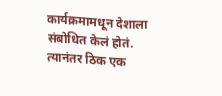कार्यक्रमामधून देशाला संबोधित केलं होतं. त्यानंतर ठिक एक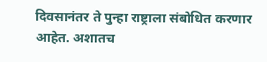दिवसानंतर ते पुन्हा राष्ट्राला संबोधित करणार आहेत. अशातच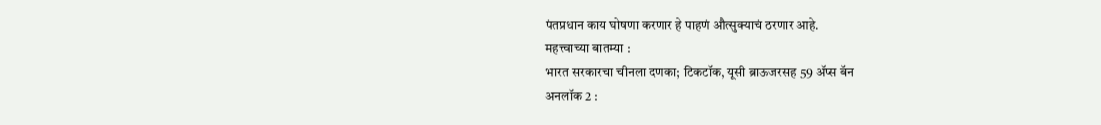पंतप्रधान काय घोषणा करणार हे पाहणं औत्सुक्याचं ठरणार आहे.
महत्त्वाच्या बातम्या :
भारत सरकारचा चीनला दणका; टिकटॉक, यूसी ब्राऊजरसह 59 ॲप्स बॅन
अनलॉक 2 :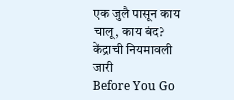एक जुलै पासून काय चालू, काय बंद? केंद्राची नियमावली जारी
Before You Go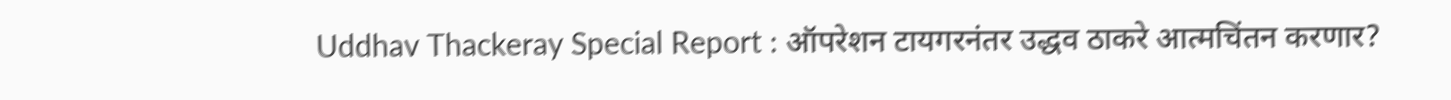Uddhav Thackeray Special Report : ऑपरेशन टायगरनंतर उद्धव ठाकरे आत्मचिंतन करणार?